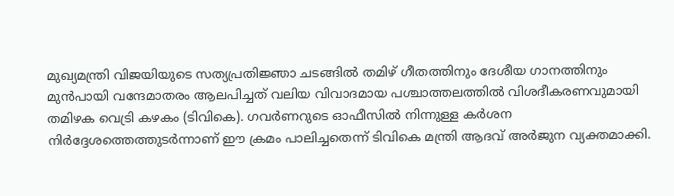മുഖ്യമന്ത്രി വിജയിയുടെ സത്യപ്രതിജ്ഞാ ചടങ്ങിൽ തമിഴ് ഗീതത്തിനും ദേശീയ ഗാനത്തിനും മുൻപായി വന്ദേമാതരം ആലപിച്ചത് വലിയ വിവാദമായ പശ്ചാത്തലത്തിൽ വിശദീകരണവുമായി തമിഴക വെട്രി കഴകം (ടിവികെ). ഗവർണറുടെ ഓഫീസിൽ നിന്നുള്ള കർശന നിർദ്ദേശത്തെത്തുടർന്നാണ് ഈ ക്രമം പാലിച്ചതെന്ന് ടിവികെ മന്ത്രി ആദവ് അർജുന വ്യക്തമാക്കി.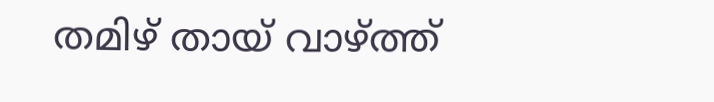തമിഴ് തായ് വാഴ്ത്ത്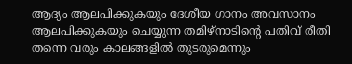ആദ്യം ആലപിക്കുകയും ദേശീയ ഗാനം അവസാനം ആലപിക്കുകയും ചെയ്യുന്ന തമിഴ്‌നാടിന്റെ പതിവ് രീതി തന്നെ വരും കാലങ്ങളിൽ തുടരുമെന്നും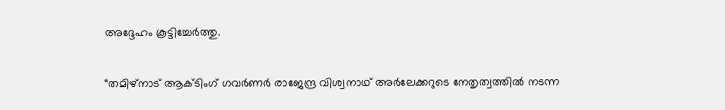അദ്ദേഹം കൂട്ടിച്ചേർത്തു.

“തമിഴ്‌നാട് ആക്ടിംഗ് ഗവർണർ രാജേന്ദ്ര വിശ്വനാഥ് അർലേക്കറുടെ നേതൃത്വത്തിൽ നടന്ന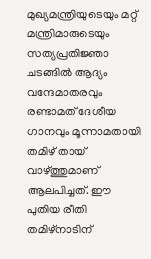മുഖ്യമന്ത്രിയുടെയും മറ്റ് മന്ത്രിമാരുടെയും സത്യപ്രതിജ്ഞാ ചടങ്ങിൽ ആദ്യം വന്ദേമാതരവും രണ്ടാമത് ദേശീയ ഗാനവും മൂന്നാമതായി തമിഴ് തായ് വാഴ്ത്തുമാണ് ആലപിച്ചത്. ഈ പുതിയ രീതി തമിഴ്‌നാടിന്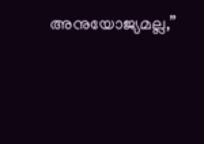അനുയോജ്യമല്ല,”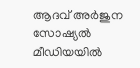ആദവ് അർജുന സോഷ്യൽ മീഡിയയിൽ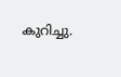കുറിച്ചു.